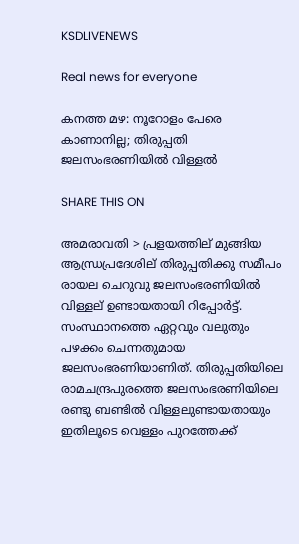KSDLIVENEWS

Real news for everyone

കനത്ത മഴ: നൂറോളം പേരെ കാണാനില്ല; തിരുപ്പതി ജലസംഭരണിയില്‍ വിള്ളല്‍

SHARE THIS ON

അമരാവതി > പ്രളയത്തില് മുങ്ങിയ ആന്ധ്രപ്രദേശില് തിരുപ്പതിക്കു സമീപം രായല ചെറുവു ജലസംഭരണിയില്‍ വിള്ളല് ഉണ്ടായതായി റിപ്പോര്‍ട്ട്. സംസ്ഥാനത്തെ ഏറ്റവും വലുതും പഴക്കം ചെന്നതുമായ ജലസംഭരണിയാണിത്. തിരുപ്പതിയിലെ രാമചന്ദ്രപുരത്തെ ജലസംഭരണിയിലെ രണ്ടു ബണ്ടില്‍ വിള്ളലുണ്ടായതായും ഇതിലൂടെ വെള്ളം പുറത്തേക്ക്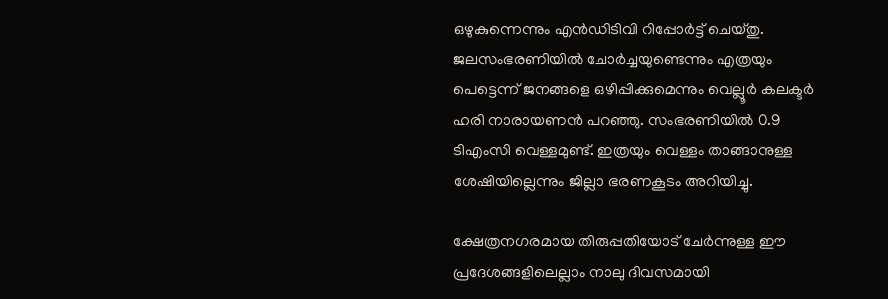ഒഴുകുന്നെന്നും എന്‍ഡിടിവി റിപ്പോര്‍ട്ട് ചെയ്തു. ജലസംഭരണിയില്‍ ചോര്‍ച്ചയുണ്ടെന്നും എത്രയും പെട്ടെന്ന് ജനങ്ങളെ ഒഴിപ്പിക്കുമെന്നും വെല്ലൂര്‍ കലക്ടര്‍ ഹരി നാരായണന്‍ പറഞ്ഞു. സംഭരണിയില്‍ 0.9 ടിഎംസി വെള്ളമുണ്ട്. ഇത്രയും വെള്ളം താങ്ങാനുള്ള ശേഷിയില്ലെന്നും ജില്ലാ ഭരണകൂടം അറിയിച്ചു.

ക്ഷേത്രനഗരമായ തിരുപ്പതിയോട് ചേര്‍ന്നുള്ള ഈ പ്രദേശങ്ങളിലെല്ലാം നാലു ദിവസമായി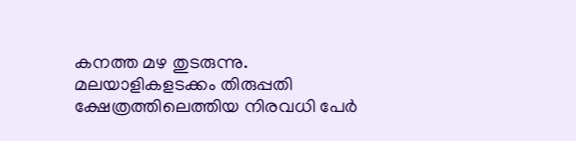കനത്ത മഴ തുടരുന്നു. മലയാളികളടക്കം തിരുപ്പതി ക്ഷേത്രത്തിലെത്തിയ നിരവധി പേര്‍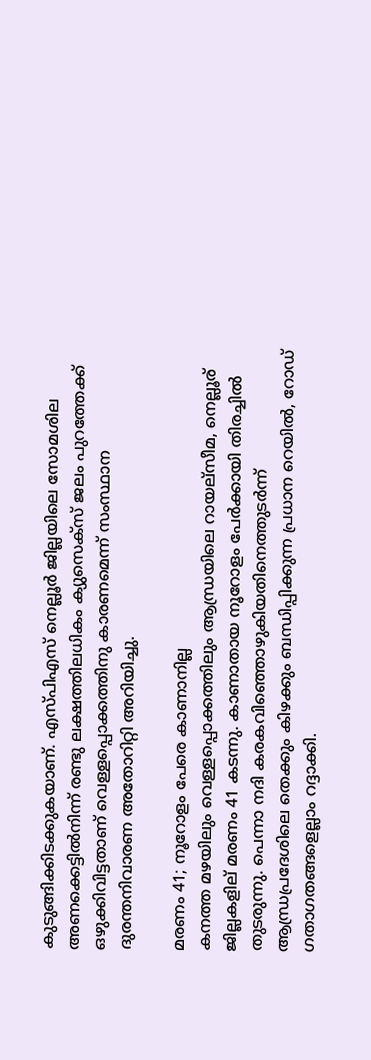കുടുങ്ങിക്കിടക്കുകയാണ്. എസ്പിഎസ് നെല്ലൂര്‍ ജില്ലയിലെ സോമശില അണക്കെട്ടില്‍നിന്ന് രണ്ടു ലക്ഷത്തിലധികം ക്യുസെക്സ് ജലം പുറത്തേക്ക് ഒഴുക്കിവിട്ടതാണ് വെള്ളപ്പൊക്കത്തിനു കാരണമെന്ന് സംസ്ഥാന ദുരന്തനിവാരണ അതോറിറ്റി അറിയിച്ചു.

മരണം 41; നൂറോളം പേരെ കാണാനില്ല
കനത്ത മഴയിലും വെള്ളപ്പൊക്കത്തിലും ആന്ധ്രയിലെ റായല്സീമ, നെല്ലൂര് ജില്ലകളില് മരണം 41 കടന്നു. കാണാതായ നൂറോളം പേര്‍ക്കായി തിരച്ചില്‍ തുടരുന്നു. പെന്നാ നദി കരകവിഞ്ഞൊഴുകിയതിനെത്തുടര്‍ന്ന് ആന്ധ്രപ്രദേശിലെ തെക്കും കിഴക്കും ബന്ധിപ്പിക്കുന്ന പ്രധാന റെയില്‍, റോഡ് ഗതാഗതങ്ങളെല്ലാം റദ്ദാക്കി.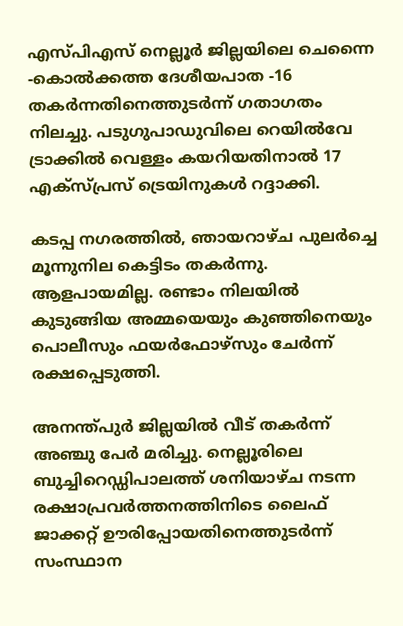എസ്പിഎസ് നെല്ലൂര്‍ ജില്ലയിലെ ചെന്നൈ -കൊല്‍ക്കത്ത ദേശീയപാത -16 തകര്‍ന്നതിനെത്തുടര്‍ന്ന് ഗതാഗതം നിലച്ചു. പടുഗുപാഡുവിലെ റെയില്‍വേ ട്രാക്കില്‍ വെള്ളം കയറിയതിനാല്‍ 17 എക്സ്പ്രസ് ട്രെയിനുകള്‍ റദ്ദാക്കി.

കടപ്പ നഗരത്തില്‍, ഞായറാഴ്ച പുലര്‍ച്ചെ മൂന്നുനില കെട്ടിടം തകര്‍ന്നു. ആളപായമില്ല. രണ്ടാം നിലയില്‍ കുടുങ്ങിയ അമ്മയെയും കുഞ്ഞിനെയും പൊലീസും ഫയര്‍ഫോഴ്സും ചേര്‍ന്ന് രക്ഷപ്പെടുത്തി.

അനന്ത്പുര്‍ ജില്ലയില്‍ വീട് തകര്‍ന്ന് അഞ്ചു പേര്‍ മരിച്ചു. നെല്ലൂരിലെ ബുച്ചിറെഡ്ഡിപാലത്ത് ശനിയാഴ്ച നടന്ന രക്ഷാപ്രവര്‍ത്തനത്തിനിടെ ലൈഫ് ജാക്കറ്റ് ഊരിപ്പോയതിനെത്തുടര്‍ന്ന് സംസ്ഥാന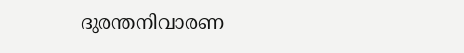ദുരന്തനിവാരണ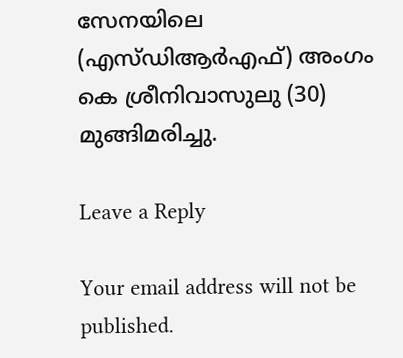സേനയിലെ (എസ്ഡിആര്‍എഫ്) അംഗം കെ ശ്രീനിവാസുലു (30) മുങ്ങിമരിച്ചു.

Leave a Reply

Your email address will not be published.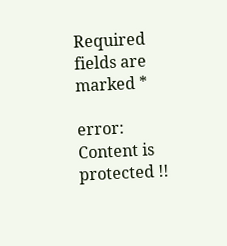Required fields are marked *

error: Content is protected !!